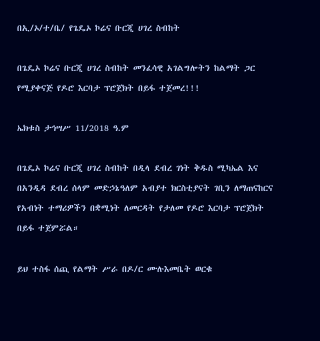በኢ/ኦ/ተ/ቤ/ የጌዴኦ ኮሬና ቡርጂ ሀገረ ስብከት

በጌዴኦ ኮሬና ቡርጂ ሀገረ ስብከት መንፈሳዊ አገልግሎትን ከልማት ጋር የሚያቀናጅ የዶሮ እርባታ ፕሮጀክት በይፋ ተጀመረ!!!

ኤክቱስ ታኅሣሥ 11/2018 ዓ.ም

በጌዴኦ ኮሬና ቡርጂ ሀገረ ስብከት በዲላ ደብረ ገነት ቅዱስ ሚካኤል እና በአንዲዳ ደብረ ሰላም መድኃኔዓለም አብያተ ክርስቲያናት ገቢን ለማጠናከርና የአብነት ተማሪዎችን በቋሚነት ለመርዳት የታለመ የዶሮ እርባታ ፕሮጀክት በይፋ ተጀምሯል።

ይህ ተስፋ ሰጪ የልማት ሥራ በዶ/ር ሙሉእመቤት ወርቁ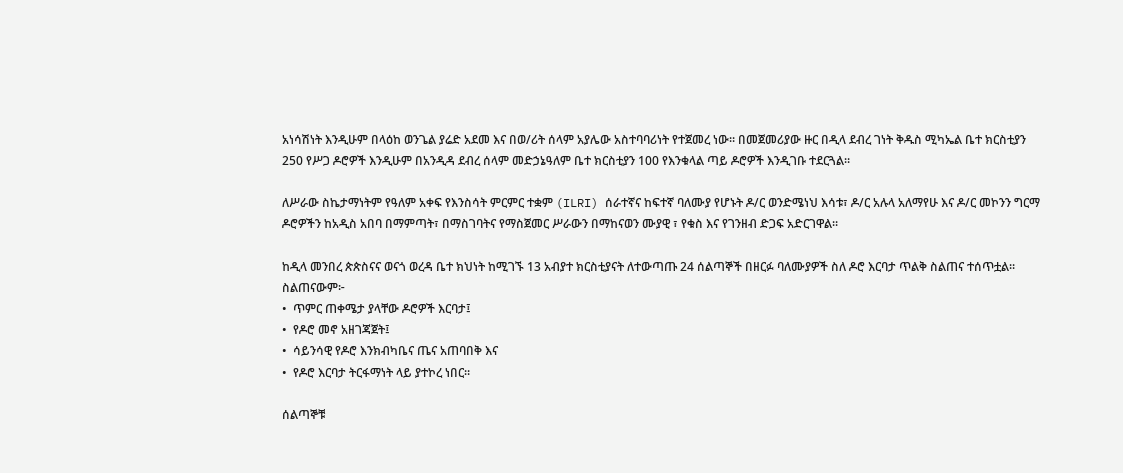አነሳሽነት እንዲሁም በላዕከ ወንጌል ያሬድ አደመ እና በወ/ሪት ሰላም አያሌው አስተባባሪነት የተጀመረ ነው። በመጀመሪያው ዙር በዲላ ደብረ ገነት ቅዱስ ሚካኤል ቤተ ክርስቲያን 250 የሥጋ ዶሮዎች እንዲሁም በአንዲዳ ደብረ ሰላም መድኃኔዓለም ቤተ ክርስቲያን 100 የእንቁላል ጣይ ዶሮዎች እንዲገቡ ተደርጓል።

ለሥራው ስኬታማነትም የዓለም አቀፍ የእንስሳት ምርምር ተቋም (ILRI) ሰራተኛና ከፍተኛ ባለሙያ የሆኑት ዶ/ር ወንድሜነህ እሳቱ፣ ዶ/ር አሉላ አለማየሁ እና ዶ/ር መኮንን ግርማ ዶሮዎችን ከአዲስ አበባ በማምጣት፣ በማስገባትና የማስጀመር ሥራውን በማከናወን ሙያዊ ፣ የቁስ እና የገንዘብ ድጋፍ አድርገዋል።

ከዲላ መንበረ ጵጵስናና ወናጎ ወረዳ ቤተ ክህነት ከሚገኙ 13 አብያተ ክርስቲያናት ለተውጣጡ 24 ሰልጣኞች በዘርፉ ባለሙያዎች ስለ ዶሮ እርባታ ጥልቅ ስልጠና ተሰጥቷል። ስልጠናውም፦
•  ጥምር ጠቀሜታ ያላቸው ዶሮዎች እርባታ፤
•  የዶሮ መኖ አዘገጃጀት፤
•  ሳይንሳዊ የዶሮ እንክብካቤና ጤና አጠባበቅ እና
•  የዶሮ እርባታ ትርፋማነት ላይ ያተኮረ ነበር።

ሰልጣኞቹ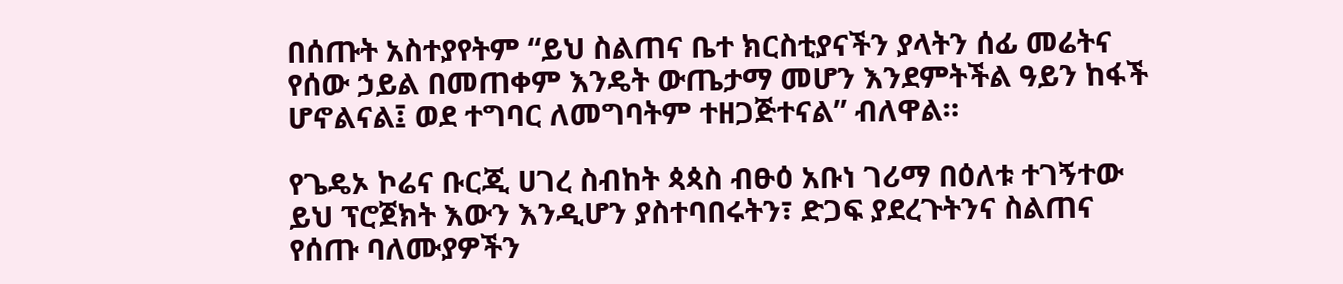በሰጡት አስተያየትም “ይህ ስልጠና ቤተ ክርስቲያናችን ያላትን ሰፊ መሬትና የሰው ኃይል በመጠቀም እንዴት ውጤታማ መሆን እንደምትችል ዓይን ከፋች ሆኖልናል፤ ወደ ተግባር ለመግባትም ተዘጋጅተናል” ብለዋል።

የጌዴኦ ኮሬና ቡርጂ ሀገረ ስብከት ጳጳስ ብፁዕ አቡነ ገሪማ በዕለቱ ተገኝተው  ይህ ፕሮጀክት እውን እንዲሆን ያስተባበሩትን፣ ድጋፍ ያደረጉትንና ስልጠና የሰጡ ባለሙያዎችን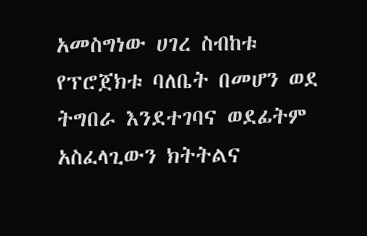አመስግነው ሀገረ ስብከቱ የፕሮጀክቱ ባለቤት በመሆን ወደ ትግበራ እንደተገባና ወደፊትም አስፈላጊውን ክትትልና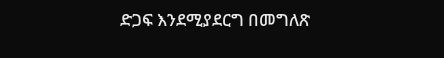ድጋፍ እንደሚያደርግ በመግለጽ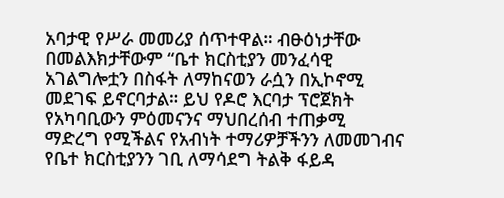አባታዊ የሥራ መመሪያ ሰጥተዋል። ብፁዕነታቸው በመልእክታቸውም “ቤተ ክርስቲያን መንፈሳዊ አገልግሎቷን በስፋት ለማከናወን ራሷን በኢኮኖሚ መደገፍ ይኖርባታል። ይህ የዶሮ እርባታ ፕሮጀክት የአካባቢውን ምዕመናንና ማህበረሰብ ተጠቃሚ ማድረግ የሚችልና የአብነት ተማሪዎቻችንን ለመመገብና የቤተ ክርስቲያንን ገቢ ለማሳደግ ትልቅ ፋይዳ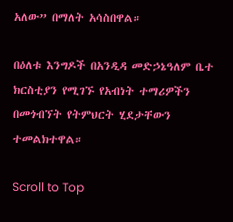አለው” በማለት አሳስበዋል።

በዕለቱ እንግዶች በአንዲዳ መድኃኔዓለም ቤተ ክርስቲያን የሚገኙ የአብነት ተማሪዎችን በመጎብኘት የትምህርት ሂደታቸውን ተመልክተዋል።

Scroll to Top